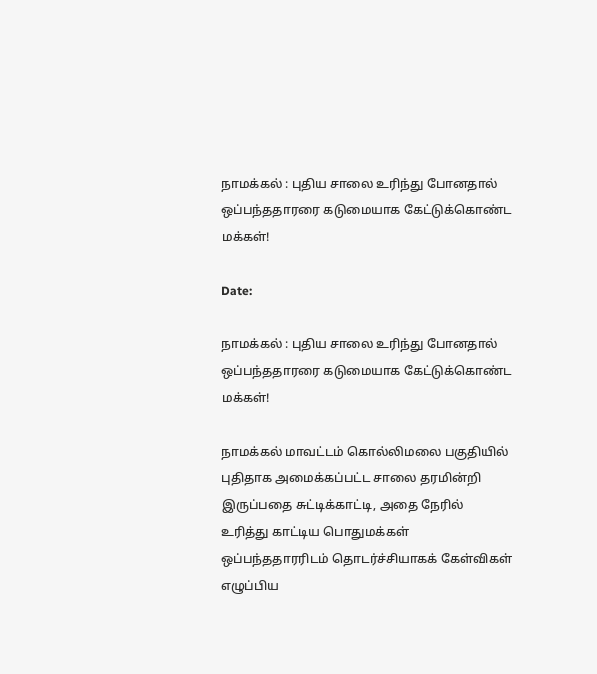நாமக்கல் : புதிய சாலை உரிந்து போனதால் ஒப்பந்ததாரரை கடுமையாக கேட்டுக்கொண்ட மக்கள்!

Date:

நாமக்கல் : புதிய சாலை உரிந்து போனதால் ஒப்பந்ததாரரை கடுமையாக கேட்டுக்கொண்ட மக்கள்!

நாமக்கல் மாவட்டம் கொல்லிமலை பகுதியில் புதிதாக அமைக்கப்பட்ட சாலை தரமின்றி இருப்பதை சுட்டிக்காட்டி, அதை நேரில் உரித்து காட்டிய பொதுமக்கள் ஒப்பந்ததாரரிடம் தொடர்ச்சியாகக் கேள்விகள் எழுப்பிய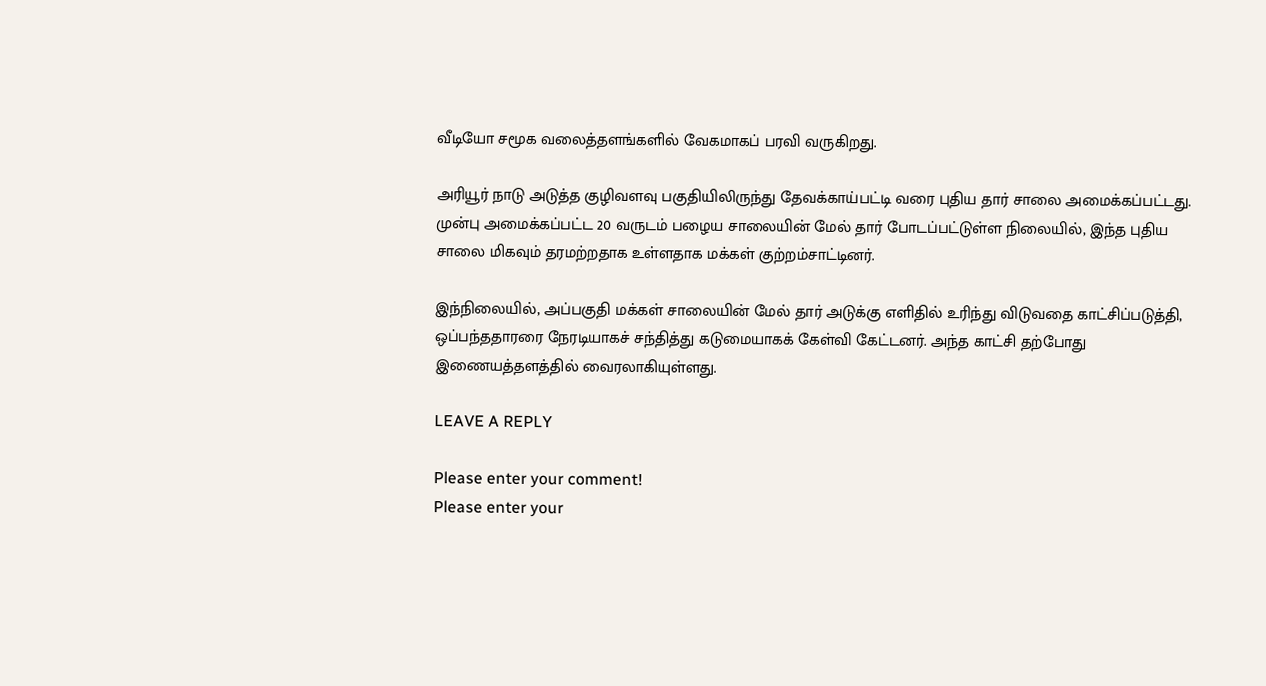வீடியோ சமூக வலைத்தளங்களில் வேகமாகப் பரவி வருகிறது.

அரியூர் நாடு அடுத்த குழிவளவு பகுதியிலிருந்து தேவக்காய்பட்டி வரை புதிய தார் சாலை அமைக்கப்பட்டது. முன்பு அமைக்கப்பட்ட 20 வருடம் பழைய சாலையின் மேல் தார் போடப்பட்டுள்ள நிலையில், இந்த புதிய சாலை மிகவும் தரமற்றதாக உள்ளதாக மக்கள் குற்றம்சாட்டினர்.

இந்நிலையில், அப்பகுதி மக்கள் சாலையின் மேல் தார் அடுக்கு எளிதில் உரிந்து விடுவதை காட்சிப்படுத்தி, ஒப்பந்ததாரரை நேரடியாகச் சந்தித்து கடுமையாகக் கேள்வி கேட்டனர். அந்த காட்சி தற்போது இணையத்தளத்தில் வைரலாகியுள்ளது.

LEAVE A REPLY

Please enter your comment!
Please enter your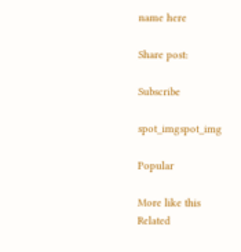name here

Share post:

Subscribe

spot_imgspot_img

Popular

More like this
Related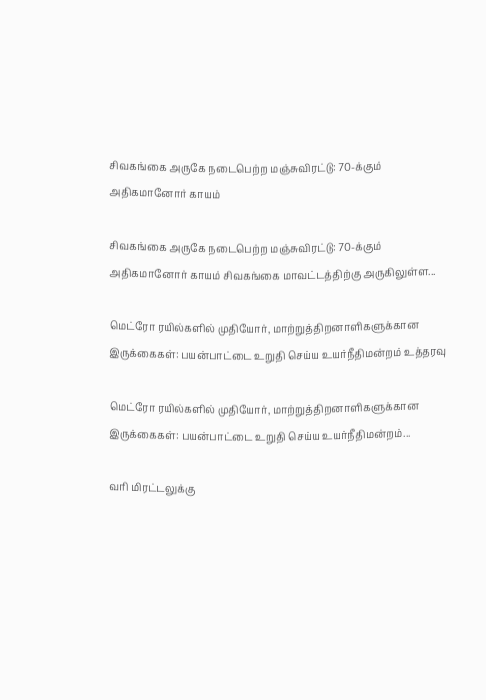சிவகங்கை அருகே நடைபெற்ற மஞ்சுவிரட்டு: 70-க்கும் அதிகமானோர் காயம்

சிவகங்கை அருகே நடைபெற்ற மஞ்சுவிரட்டு: 70-க்கும் அதிகமானோர் காயம் சிவகங்கை மாவட்டத்திற்கு அருகிலுள்ள...

மெட்ரோ ரயில்களில் முதியோர், மாற்றுத்திறனாளிகளுக்கான இருக்கைகள்: பயன்பாட்டை உறுதி செய்ய உயர்நீதிமன்றம் உத்தரவு

மெட்ரோ ரயில்களில் முதியோர், மாற்றுத்திறனாளிகளுக்கான இருக்கைகள்: பயன்பாட்டை உறுதி செய்ய உயர்நீதிமன்றம்...

வரி மிரட்டலுக்கு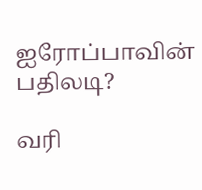ஐரோப்பாவின் பதிலடி?

வரி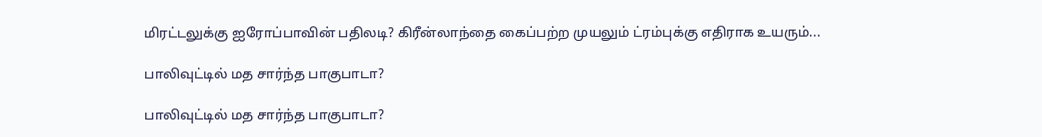மிரட்டலுக்கு ஐரோப்பாவின் பதிலடி? கிரீன்லாந்தை கைப்பற்ற முயலும் ட்ரம்புக்கு எதிராக உயரும்...

பாலிவுட்டில் மத சார்ந்த பாகுபாடா?

பாலிவுட்டில் மத சார்ந்த பாகுபாடா?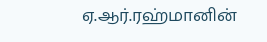ஏ.ஆர்.ரஹ்மானின்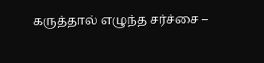கருத்தால் எழுந்த சர்ச்சை –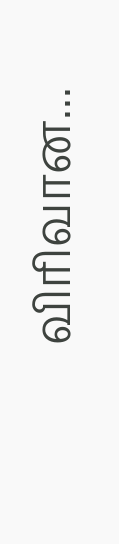விரிவான...